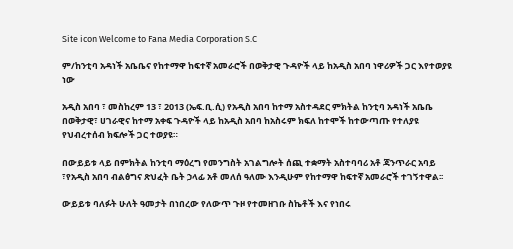Site icon Welcome to Fana Media Corporation S.C

ም/ከንቲባ አዳነች አቤቤና የከተማዋ ከፍተኛ አመራሮች በወቅታዊ ጉዳዮች ላይ ከአዲስ አበባ ነዋሪዎች ጋር እየተወያዩ ነው

አዲስ አበባ ፣ መስከረም 13 ፣ 2013 (ኤፍ.ቢ.ሲ) የአዲስ አበባ ከተማ አስተዳደር ምክትል ከንቲባ አዳነች አቤቤ በወቅታዊ፣ ሀገራዊና ከተማ አቀፍ ጉዳዮች ላይ ከአዲስ አበባ ከአስሩም ክፍለ ከተሞች ከተውጣጡ የተለያዩ የህብረተሰብ ክፍሎች ጋር ተወያዩ።

በውይይቱ ላይ በምክትል ከንቲባ ማዕረግ የመንግስት አገልግሎት ሰጪ ተቋማት አስተባባሪ አቶ ጃንጥራር አባይ ፣የአዲስ አበባ ብልፅግና ጽህፈት ቤት ኃላፊ አቶ መለሰ ዓለሙ እንዲሁም የከተማዋ ከፍተኛ አመራሮች ተገኝተዋል፡፡

ውይይቱ ባለፉት ሁለት ዓመታት በነበረው የለውጥ ጉዞ የተመዘገቡ ስኬቶች እና የነበሩ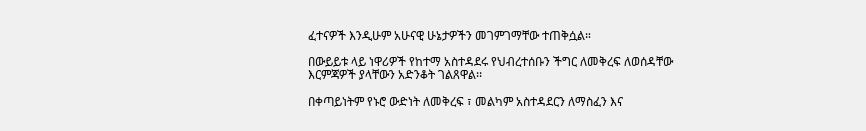ፈተናዎች እንዲሁም አሁናዊ ሁኔታዎችን መገምገማቸው ተጠቅሷል።

በውይይቱ ላይ ነዋሪዎች የከተማ አስተዳደሩ የህብረተሰቡን ችግር ለመቅረፍ ለወሰዳቸው እርምጃዎች ያላቸውን አድንቆት ገልጸዋል፡፡

በቀጣይነትም የኑሮ ውድነት ለመቅረፍ ፣ መልካም አስተዳደርን ለማስፈን እና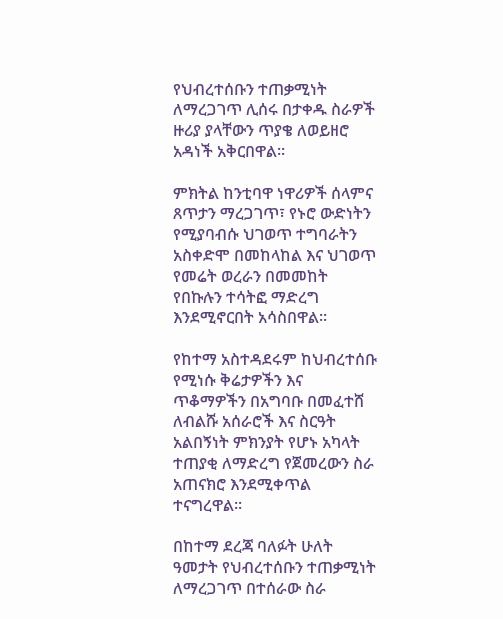የህብረተሰቡን ተጠቃሚነት ለማረጋገጥ ሊሰሩ በታቀዱ ስራዎች ዙሪያ ያላቸውን ጥያቄ ለወይዘሮ አዳነች አቅርበዋል፡፡

ምክትል ከንቲባዋ ነዋሪዎች ሰላምና ጸጥታን ማረጋገጥ፣ የኑሮ ውድነትን የሚያባብሱ ህገወጥ ተግባራትን አስቀድሞ በመከላከል እና ህገወጥ የመሬት ወረራን በመመከት የበኩሉን ተሳትፎ ማድረግ እንደሚኖርበት አሳስበዋል፡፡

የከተማ አስተዳደሩም ከህብረተሰቡ የሚነሱ ቅሬታዎችን እና ጥቆማዎችን በአግባቡ በመፈተሸ ለብልሹ አሰራሮች እና ስርዓት አልበኝነት ምክንያት የሆኑ አካላት ተጠያቂ ለማድረግ የጀመረውን ስራ አጠናክሮ እንደሚቀጥል ተናግረዋል፡፡

በከተማ ደረጃ ባለፉት ሁለት ዓመታት የህብረተሰቡን ተጠቃሚነት ለማረጋገጥ በተሰራው ስራ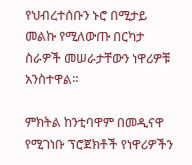የህብረተሰቡን ኑሮ በሚታይ መልኩ የሚለውጡ በርካታ ስራዎች መሠራታቸውን ነዋሪዎቹ አንስተዋል።

ምክትል ከንቲባዋም በመዲናዋ የሚገነቡ ፕሮጀክቶች የነዋሪዎችን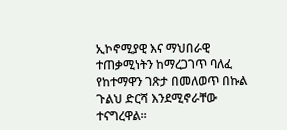ኢኮኖሚያዊ እና ማህበራዊ ተጠቃሚነትን ከማረጋገጥ ባለፈ የከተማዋን ገጽታ በመለወጥ በኩል ጉልህ ድርሻ እንደሚኖራቸው ተናግረዋል።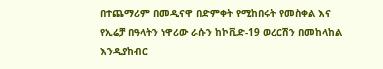በተጨማሪም በመዲናዋ በድምቀት የሚከበሩት የመስቀል እና የኢሬቻ በዓላትን ነዋሪው ራሱን ከኮቪድ-19 ወረርሽን በመከላከል እንዲያከብር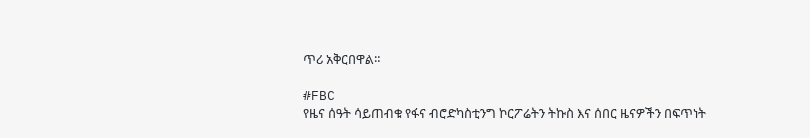ጥሪ አቅርበዋል።

#FBC
የዜና ሰዓት ሳይጠብቁ የፋና ብሮድካስቲንግ ኮርፖሬትን ትኩስ እና ሰበር ዜናዎችን በፍጥነት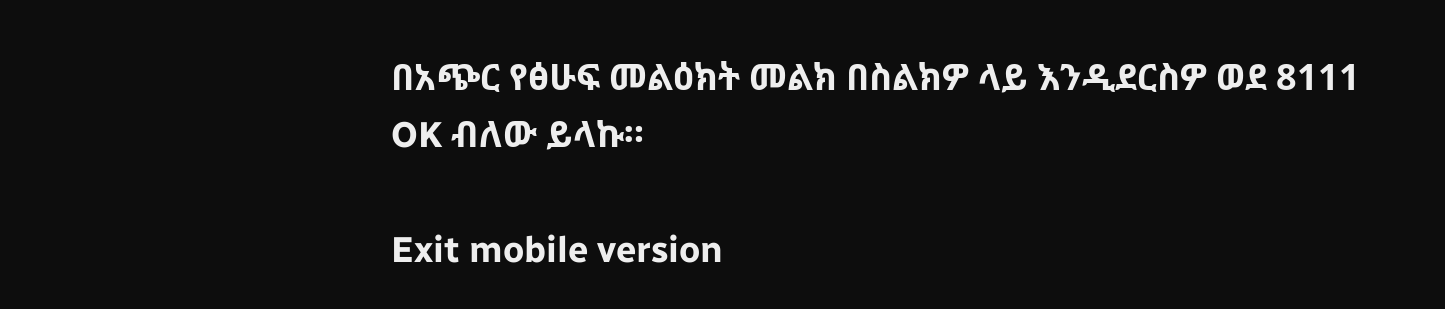በአጭር የፅሁፍ መልዕክት መልክ በስልክዎ ላይ እንዲደርስዎ ወደ 8111 OK ብለው ይላኩ።

Exit mobile version